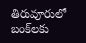తిరువూరులో బంక్‌లకు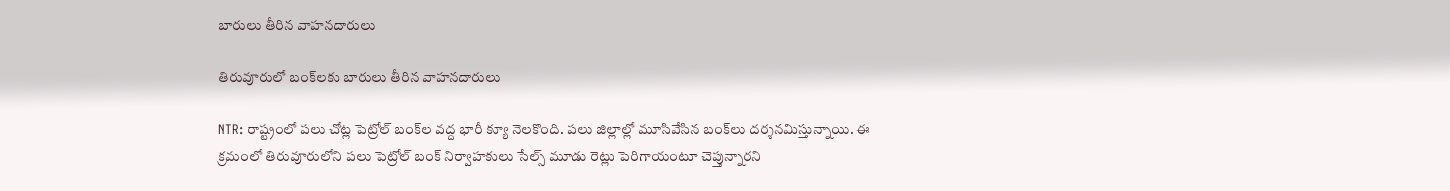బారులు తీరిన వాహనదారులు

తిరువూరులో బంక్‌లకు బారులు తీరిన వాహనదారులు

NTR: రాష్ట్రంలో పలు చోట్ల పెట్రోల్ బంక్‌ల వద్ద భారీ క్యూ నెలకొంది. పలు జిల్లాల్లో మూసివేసిన బంక్‌లు దర్శనమిస్తున్నాయి. ఈ క్రమంలో తిరువూరులోని పలు పెట్రోల్ బంక్ నిర్వాహకులు సేల్స్ మూడు రెట్లు పెరిగాయంటూ చెప్తున్నారని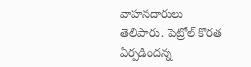వాహనదారులు తెలిపారు. పెట్రోల్ కొరత ఏర్పడిందన్న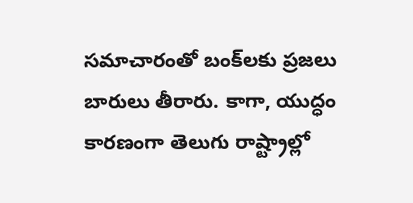సమాచారంతో బంక్‌లకు ప్రజలు బారులు తీరారు. కాగా, యుద్ధం కారణంగా తెలుగు రాష్ట్రాల్లో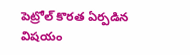పెట్రోల్ కొరత ఏర్పడిన విషయం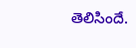తెలిసిందే.